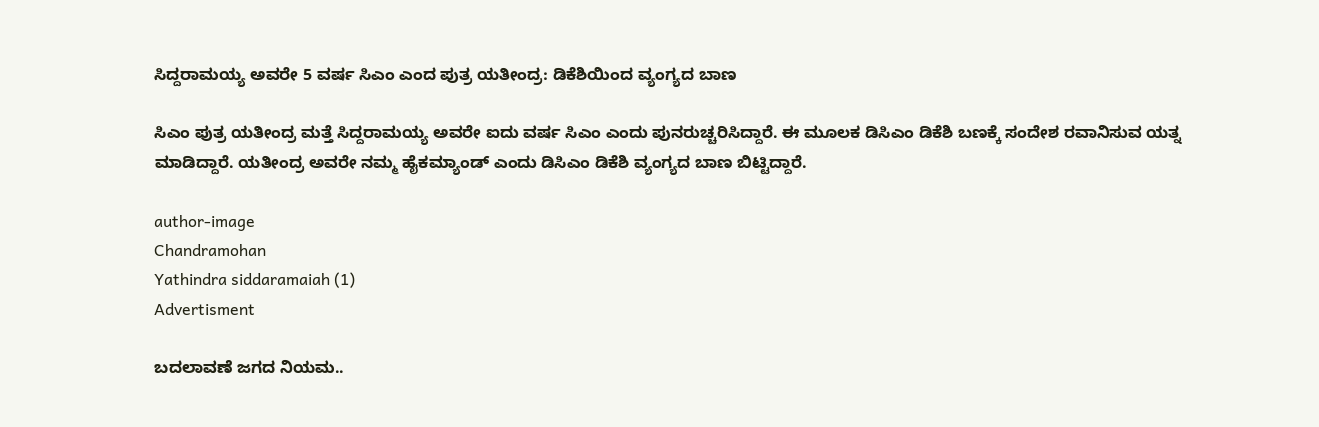ಸಿದ್ದರಾಮಯ್ಯ ಅವರೇ 5 ವರ್ಷ ಸಿಎಂ ಎಂದ ಪುತ್ರ ಯತೀಂದ್ರ: ಡಿಕೆಶಿಯಿಂದ ವ್ಯಂಗ್ಯದ ಬಾಣ

ಸಿಎಂ ಪುತ್ರ ಯತೀಂದ್ರ ಮತ್ತೆ ಸಿದ್ದರಾಮಯ್ಯ ಅವರೇ ಐದು ವರ್ಷ ಸಿಎಂ ಎಂದು ಪುನರುಚ್ಚರಿಸಿದ್ದಾರೆ. ಈ ಮೂಲಕ ಡಿಸಿಎಂ ಡಿಕೆಶಿ ಬಣಕ್ಕೆ ಸಂದೇಶ ರವಾನಿಸುವ ಯತ್ನ ಮಾಡಿದ್ದಾರೆ. ಯತೀಂದ್ರ ಅವರೇ ನಮ್ಮ ಹೈಕಮ್ಯಾಂಡ್ ಎಂದು ಡಿಸಿಎಂ ಡಿಕೆಶಿ ವ್ಯಂಗ್ಯದ ಬಾಣ ಬಿಟ್ಟಿದ್ದಾರೆ.

author-image
Chandramohan
Yathindra siddaramaiah (1)
Advertisment

ಬದಲಾವಣೆ ಜಗದ ನಿಯಮ..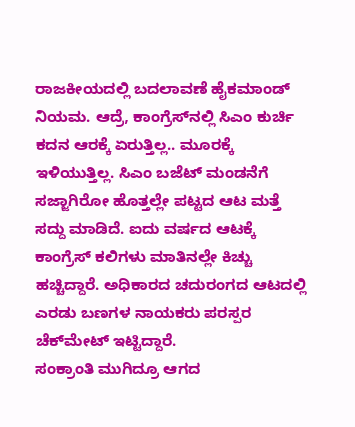ರಾಜಕೀಯದಲ್ಲಿ ಬದಲಾವಣೆ ಹೈಕಮಾಂಡ್ ನಿಯಮ. ಆದ್ರೆ, ಕಾಂಗ್ರೆಸ್‌ನಲ್ಲಿ ಸಿಎಂ ಕುರ್ಚಿ ಕದನ ಆರಕ್ಕೆ ಏರುತ್ತಿಲ್ಲ.. ಮೂರಕ್ಕೆ ಇಳಿಯುತ್ತಿಲ್ಲ. ಸಿಎಂ ಬಜೆಟ್ ಮಂಡನೆಗೆ ಸಜ್ಜಾಗಿರೋ ಹೊತ್ತಲ್ಲೇ ಪಟ್ಟದ ಆಟ ಮತ್ತೆ ಸದ್ದು ಮಾಡಿದೆ. ಐದು ವರ್ಷದ ಆಟಕ್ಕೆ ಕಾಂಗ್ರೆಸ್ ಕಲಿಗಳು ಮಾತಿನಲ್ಲೇ ಕಿಚ್ಚು ಹಚ್ಚಿದ್ದಾರೆ. ಅಧಿಕಾರದ ಚದುರಂಗದ ಆಟದಲ್ಲಿ ಎರಡು ಬಣಗಳ ನಾಯಕರು ಪರಸ್ಪರ ಚೆಕ್‌ಮೇಟ್‌ ಇಟ್ಟಿದ್ದಾರೆ.
ಸಂಕ್ರಾಂತಿ ಮುಗಿದ್ರೂ ಆಗದ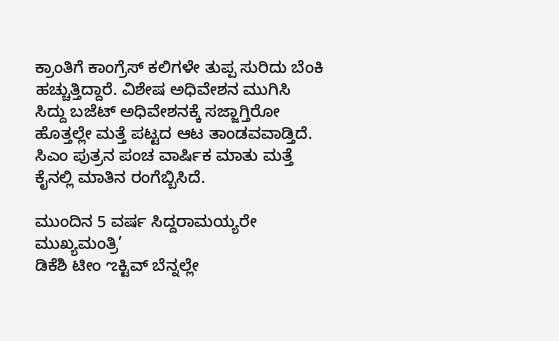ಕ್ರಾಂತಿಗೆ ಕಾಂಗ್ರೆಸ್ ಕಲಿಗಳೇ ತುಪ್ಪ ಸುರಿದು ಬೆಂಕಿ ಹಚ್ಚುತ್ತಿದ್ದಾರೆ. ವಿಶೇಷ ಅಧಿವೇಶನ ಮುಗಿಸಿ ಸಿದ್ದು ಬಜೆಟ್‌ ಅಧಿವೇಶನಕ್ಕೆ ಸಜ್ಜಾಗ್ತಿರೋ ಹೊತ್ತಲ್ಲೇ ಮತ್ತೆ ಪಟ್ಟದ ಆಟ ತಾಂಡವವಾಡ್ತಿದೆ. ಸಿಎಂ ಪುತ್ರನ ಪಂಚ ವಾರ್ಷಿಕ ಮಾತು ಮತ್ತೆ ಕೈನಲ್ಲಿ ಮಾತಿನ ರಂಗೆಬ್ಬಿಸಿದೆ.

ಮುಂದಿನ 5 ವರ್ಷ ಸಿದ್ದರಾಮಯ್ಯರೇ ಮುಖ್ಯಮಂತ್ರಿ’
ಡಿಕೆಶಿ ಟೀಂ ಌಕ್ಟಿವ್ ಬೆನ್ನಲ್ಲೇ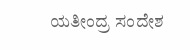ಯತೀಂದ್ರ ಸಂದೇಶ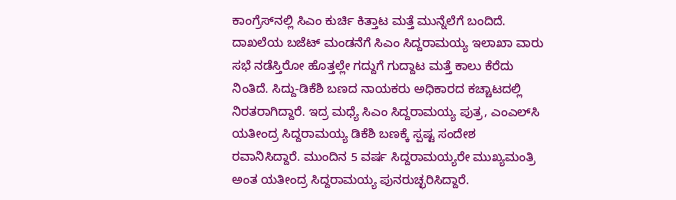ಕಾಂಗ್ರೆಸ್‌ನಲ್ಲಿ ಸಿಎಂ ಕುರ್ಚಿ ಕಿತ್ತಾಟ ಮತ್ತೆ ಮುನ್ನೆಲೆಗೆ ಬಂದಿದೆ. ದಾಖಲೆಯ ಬಜೆಟ್‌ ಮಂಡನೆಗೆ ಸಿಎಂ ಸಿದ್ದರಾಮಯ್ಯ ಇಲಾಖಾ ವಾರು ಸಭೆ ನಡೆಸ್ತಿರೋ ಹೊತ್ತಲ್ಲೇ ಗದ್ದುಗೆ ಗುದ್ದಾಟ ಮತ್ತೆ ಕಾಲು ಕೆರೆದು ನಿಂತಿದೆ. ಸಿದ್ದು-ಡಿಕೆಶಿ ಬಣದ ನಾಯಕರು ಅಧಿಕಾರದ ಕಚ್ಚಾಟದಲ್ಲಿ ನಿರತರಾಗಿದ್ದಾರೆ. ಇದ್ರ ಮಧ್ಯೆ ಸಿಎಂ ಸಿದ್ದರಾಮಯ್ಯ ಪುತ್ರ, ಎಂಎಲ್‌ಸಿ ಯತೀಂದ್ರ ಸಿದ್ದರಾಮಯ್ಯ ಡಿಕೆಶಿ ಬಣಕ್ಕೆ ಸ್ಪಷ್ಟ ಸಂದೇಶ ರವಾನಿಸಿದ್ದಾರೆ. ಮುಂದಿನ 5 ವರ್ಷ ಸಿದ್ದರಾಮಯ್ಯರೇ ಮುಖ್ಯಮಂತ್ರಿ ಅಂತ ಯತೀಂದ್ರ ಸಿದ್ದರಾಮಯ್ಯ ಪುನರುಚ್ಛರಿಸಿದ್ದಾರೆ.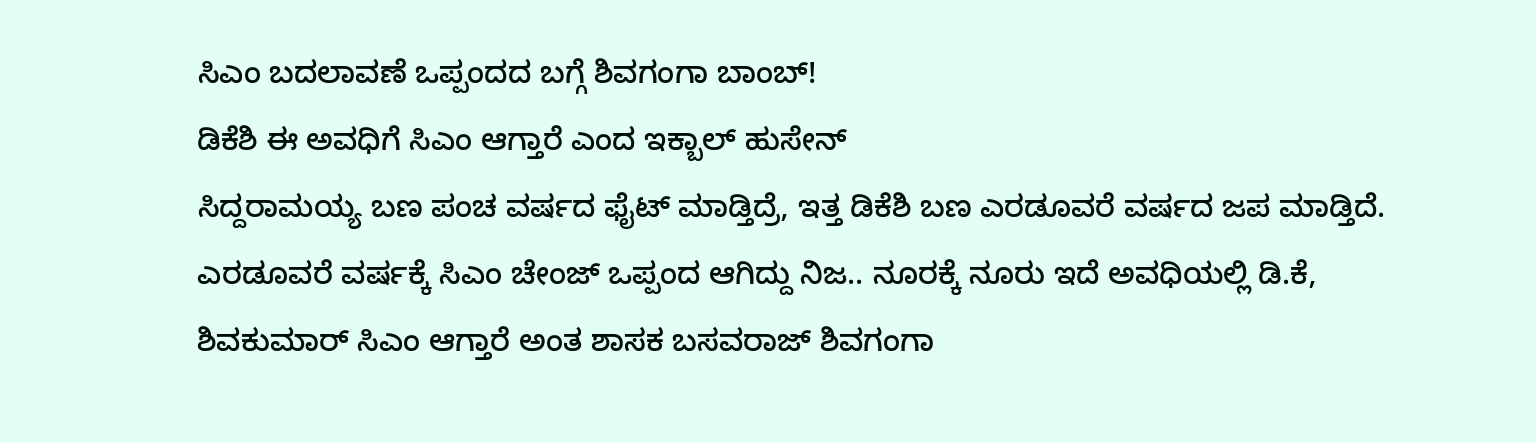ಸಿಎಂ ಬದಲಾವಣೆ ಒಪ್ಪಂದದ ಬಗ್ಗೆ ಶಿವಗಂಗಾ ಬಾಂಬ್‌!
ಡಿಕೆಶಿ ಈ ಅವಧಿಗೆ ಸಿಎಂ ಆಗ್ತಾರೆ ಎಂದ ಇಕ್ಬಾಲ್ ಹುಸೇನ್
ಸಿದ್ದರಾಮಯ್ಯ ಬಣ ಪಂಚ ವರ್ಷದ ಫೈಟ್‌ ಮಾಡ್ತಿದ್ರೆ, ಇತ್ತ ಡಿಕೆಶಿ ಬಣ ಎರಡೂವರೆ ವರ್ಷದ ಜಪ ಮಾಡ್ತಿದೆ. ಎರಡೂವರೆ ವರ್ಷಕ್ಕೆ ಸಿಎಂ ಚೇಂಜ್ ಒಪ್ಪಂದ ಆಗಿದ್ದು ನಿಜ.. ನೂರಕ್ಕೆ ನೂರು ಇದೆ ಅವಧಿಯಲ್ಲಿ ಡಿ.ಕೆ, ಶಿವಕುಮಾರ್ ಸಿಎಂ ಆಗ್ತಾರೆ ಅಂತ ಶಾಸಕ ಬಸವರಾಜ್ ಶಿವಗಂಗಾ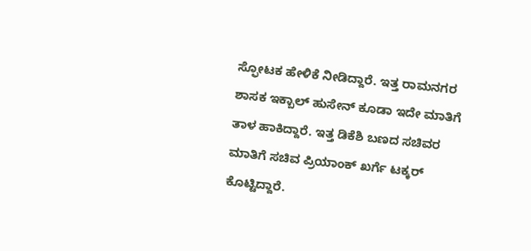ಸ್ಫೋಟಕ ಹೇಳಿಕೆ ನೀಡಿದ್ದಾರೆ. ಇತ್ತ ರಾಮನಗರ ಶಾಸಕ ಇಕ್ಬಾಲ್ ಹುಸೇನ್ ಕೂಡಾ ಇದೇ ಮಾತಿಗೆ ತಾಳ ಹಾಕಿದ್ದಾರೆ. ಇತ್ತ ಡಿಕೆಶಿ ಬಣದ ಸಚಿವರ ಮಾತಿಗೆ ಸಚಿವ ಪ್ರಿಯಾಂಕ್ ಖರ್ಗೆ ಟಕ್ಕರ್ ಕೊಟ್ಟಿದ್ದಾರೆ.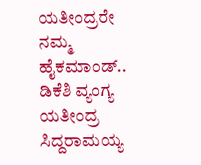ಯತೀಂದ್ರರೇ ನಮ್ಮ ಹೈಕಮಾಂಡ್.. ಡಿಕೆಶಿ ವ್ಯಂಗ್ಯ
ಯತೀಂದ್ರ ಸಿದ್ದರಾಮಯ್ಯ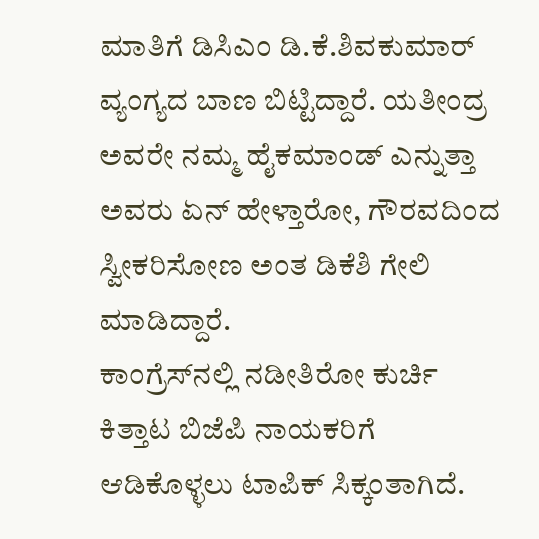ಮಾತಿಗೆ ಡಿಸಿಎಂ ಡಿ.ಕೆ.ಶಿವಕುಮಾರ್‌ ವ್ಯಂಗ್ಯದ ಬಾಣ ಬಿಟ್ಟಿದ್ದಾರೆ. ಯತೀಂದ್ರ ಅವರೇ ನಮ್ಮ ಹೈಕಮಾಂಡ್ ಎನ್ನುತ್ತಾ ಅವರು ಏನ್ ಹೇಳ್ತಾರೋ, ಗೌರವದಿಂದ ಸ್ವೀಕರಿಸೋಣ ಅಂತ ಡಿಕೆಶಿ ಗೇಲಿ ಮಾಡಿದ್ದಾರೆ.
ಕಾಂಗ್ರೆಸ್‌ನಲ್ಲಿ ನಡೀತಿರೋ ಕುರ್ಚಿ ಕಿತ್ತಾಟ ಬಿಜೆಪಿ ನಾಯಕರಿಗೆ ಆಡಿಕೊಳ್ಳಲು ಟಾಪಿಕ್ ಸಿಕ್ಕಂತಾಗಿದೆ.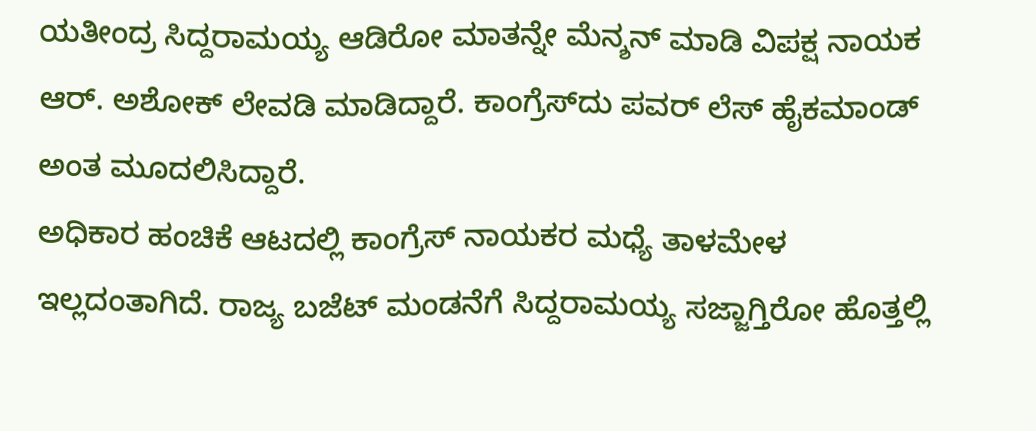ಯತೀಂದ್ರ ಸಿದ್ದರಾಮಯ್ಯ ಆಡಿರೋ ಮಾತನ್ನೇ ಮೆನ್ಶನ್ ಮಾಡಿ ವಿಪಕ್ಷ ನಾಯಕ ಆರ್‌. ಅಶೋಕ್ ಲೇವಡಿ ಮಾಡಿದ್ದಾರೆ. ಕಾಂಗ್ರೆಸ್‌ದು ಪವರ್ ಲೆಸ್ ಹೈಕಮಾಂಡ್‌ ಅಂತ ಮೂದಲಿಸಿದ್ದಾರೆ.
ಅಧಿಕಾರ ಹಂಚಿಕೆ ಆಟದಲ್ಲಿ ಕಾಂಗ್ರೆಸ್ ನಾಯಕರ ಮಧ್ಯೆ ತಾಳಮೇಳ ಇಲ್ಲದಂತಾಗಿದೆ. ರಾಜ್ಯ ಬಜೆಟ್ ಮಂಡನೆಗೆ ಸಿದ್ದರಾಮಯ್ಯ ಸಜ್ಜಾಗ್ತಿರೋ ಹೊತ್ತಲ್ಲಿ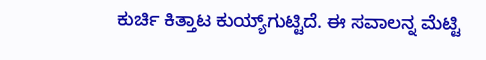ಕುರ್ಚಿ ಕಿತ್ತಾಟ ಕುಯ್ಯ್‌ಗುಟ್ಟಿದೆ. ಈ ಸವಾಲನ್ನ ಮೆಟ್ಟಿ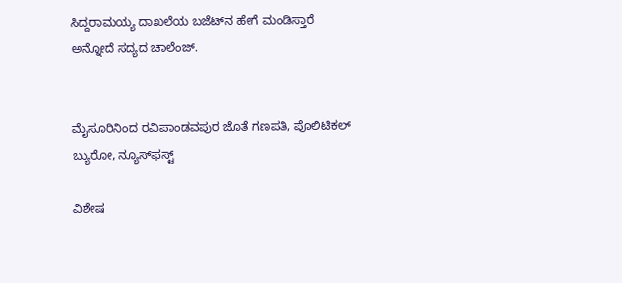ಸಿದ್ದರಾಮಯ್ಯ ದಾಖಲೆಯ ಬಜೆಟ್‌ನ ಹೇಗೆ ಮಂಡಿಸ್ತಾರೆ ಅನ್ನೋದೆ ಸದ್ಯದ ಚಾಲೆಂಜ್.


ಮೈಸೂರಿನಿಂದ ರವಿಪಾಂಡವಪುರ ಜೊತೆ ಗಣಪತಿ, ಪೊಲಿಟಿಕಲ್ ಬ್ಯುರೋ, ನ್ಯೂಸ್‌ಫಸ್ಟ್‌

ವಿಶೇಷ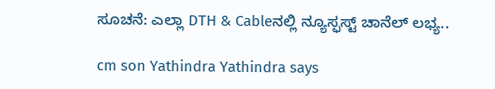ಸೂಚನೆ: ಎಲ್ಲಾ DTH & Cableನಲ್ಲಿ ನ್ಯೂಸ್ಫಸ್ಟ್ ಚಾನೆಲ್ ಲಭ್ಯ..

cm son Yathindra Yathindra says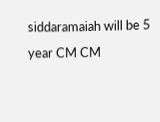siddaramaiah will be 5 year CM CM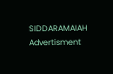SIDDARAMAIAH
Advertisment